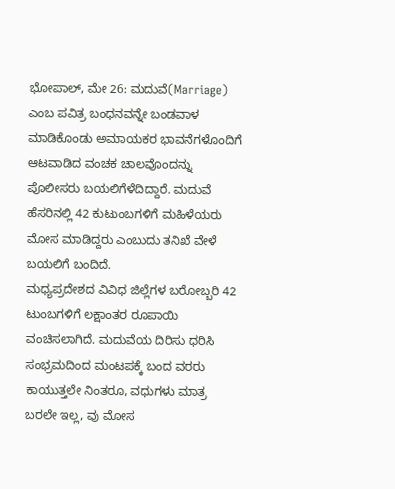ಭೋಪಾಲ್, ಮೇ 26: ಮದುವೆ(Marriage) ಎಂಬ ಪವಿತ್ರ ಬಂಧನವನ್ನೇ ಬಂಡವಾಳ ಮಾಡಿಕೊಂಡು ಅಮಾಯಕರ ಭಾವನೆಗಳೊಂದಿಗೆ ಆಟವಾಡಿದ ವಂಚಕ ಚಾಲವೊಂದನ್ನು ಪೊಲೀಸರು ಬಯಲಿಗೆಳೆದಿದ್ದಾರೆ. ಮದುವೆ ಹೆಸರಿನಲ್ಲಿ 42 ಕುಟುಂಬಗಳಿಗೆ ಮಹಿಳೆಯರು ಮೋಸ ಮಾಡಿದ್ದರು ಎಂಬುದು ತನಿಖೆ ವೇಳೆ ಬಯಲಿಗೆ ಬಂದಿದೆ.
ಮಧ್ಯಪ್ರದೇಶದ ವಿವಿಧ ಜಿಲ್ಲೆಗಳ ಬರೋಬ್ಬರಿ 42 ಟುಂಬಗಳಿಗೆ ಲಕ್ಷಾಂತರ ರೂಪಾಯಿ ವಂಚಿಸಲಾಗಿದೆ. ಮದುವೆಯ ದಿರಿಸು ಧರಿಸಿ ಸಂಭ್ರಮದಿಂದ ಮಂಟಪಕ್ಕೆ ಬಂದ ವರರು ಕಾಯುತ್ತಲೇ ನಿಂತರೂ, ವಧುಗಳು ಮಾತ್ರ ಬರಲೇ ಇಲ್ಲ, ವು ಮೋಸ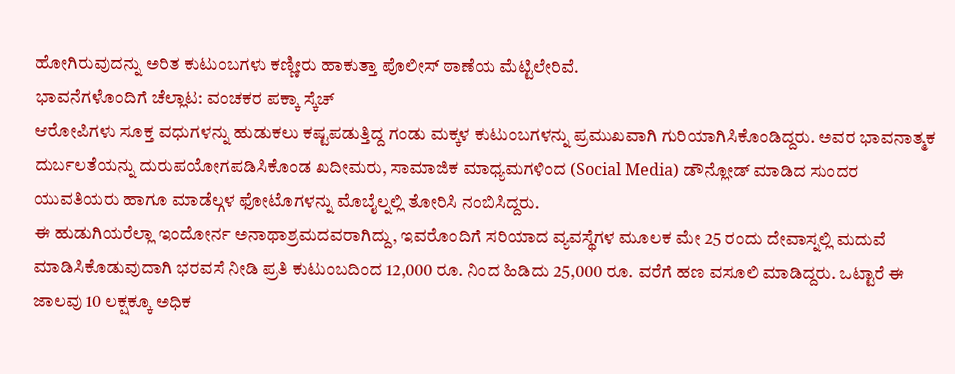ಹೋಗಿರುವುದನ್ನು ಅರಿತ ಕುಟುಂಬಗಳು ಕಣ್ಣೀರು ಹಾಕುತ್ತಾ ಪೊಲೀಸ್ ಠಾಣೆಯ ಮೆಟ್ಟಿಲೇರಿವೆ.
ಭಾವನೆಗಳೊಂದಿಗೆ ಚೆಲ್ಲಾಟ: ವಂಚಕರ ಪಕ್ಕಾ ಸ್ಕೆಚ್
ಆರೋಪಿಗಳು ಸೂಕ್ತ ವಧುಗಳನ್ನು ಹುಡುಕಲು ಕಷ್ಟಪಡುತ್ತಿದ್ದ ಗಂಡು ಮಕ್ಕಳ ಕುಟುಂಬಗಳನ್ನು ಪ್ರಮುಖವಾಗಿ ಗುರಿಯಾಗಿಸಿಕೊಂಡಿದ್ದರು. ಅವರ ಭಾವನಾತ್ಮಕ ದುರ್ಬಲತೆಯನ್ನು ದುರುಪಯೋಗಪಡಿಸಿಕೊಂಡ ಖದೀಮರು, ಸಾಮಾಜಿಕ ಮಾಧ್ಯಮಗಳಿಂದ (Social Media) ಡೌನ್ಲೋಡ್ ಮಾಡಿದ ಸುಂದರ ಯುವತಿಯರು ಹಾಗೂ ಮಾಡೆಲ್ಗಳ ಫೋಟೊಗಳನ್ನು ಮೊಬೈಲ್ನಲ್ಲಿ ತೋರಿಸಿ ನಂಬಿಸಿದ್ದರು.
ಈ ಹುಡುಗಿಯರೆಲ್ಲಾ ಇಂದೋರ್ನ ಅನಾಥಾಶ್ರಮದವರಾಗಿದ್ದು, ಇವರೊಂದಿಗೆ ಸರಿಯಾದ ವ್ಯವಸ್ಥೆಗಳ ಮೂಲಕ ಮೇ 25 ರಂದು ದೇವಾಸ್ನಲ್ಲಿ ಮದುವೆ ಮಾಡಿಸಿಕೊಡುವುದಾಗಿ ಭರವಸೆ ನೀಡಿ ಪ್ರತಿ ಕುಟುಂಬದಿಂದ 12,000 ರೂ. ನಿಂದ ಹಿಡಿದು 25,000 ರೂ. ವರೆಗೆ ಹಣ ವಸೂಲಿ ಮಾಡಿದ್ದರು. ಒಟ್ಟಾರೆ ಈ ಜಾಲವು 10 ಲಕ್ಷಕ್ಕೂ ಅಧಿಕ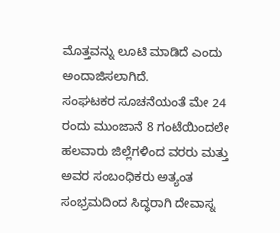ಮೊತ್ತವನ್ನು ಲೂಟಿ ಮಾಡಿದೆ ಎಂದು ಅಂದಾಜಿಸಲಾಗಿದೆ.
ಸಂಘಟಕರ ಸೂಚನೆಯಂತೆ ಮೇ 24 ರಂದು ಮುಂಜಾನೆ 8 ಗಂಟೆಯಿಂದಲೇ ಹಲವಾರು ಜಿಲ್ಲೆಗಳಿಂದ ವರರು ಮತ್ತು ಅವರ ಸಂಬಂಧಿಕರು ಅತ್ಯಂತ ಸಂಭ್ರಮದಿಂದ ಸಿದ್ಧರಾಗಿ ದೇವಾಸ್ನ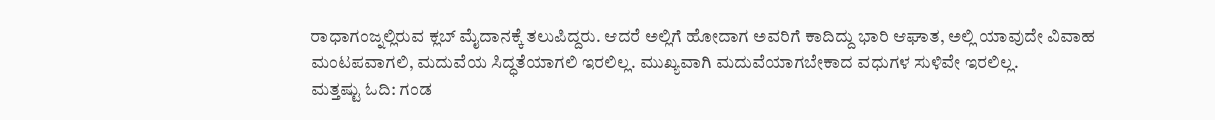ರಾಧಾಗಂಜ್ನಲ್ಲಿರುವ ಕ್ಲಬ್ ಮೈದಾನಕ್ಕೆ ತಲುಪಿದ್ದರು. ಆದರೆ ಅಲ್ಲಿಗೆ ಹೋದಾಗ ಅವರಿಗೆ ಕಾದಿದ್ದು ಭಾರಿ ಆಘಾತ, ಅಲ್ಲಿ ಯಾವುದೇ ವಿವಾಹ ಮಂಟಪವಾಗಲಿ, ಮದುವೆಯ ಸಿದ್ಧತೆಯಾಗಲಿ ಇರಲಿಲ್ಲ. ಮುಖ್ಯವಾಗಿ ಮದುವೆಯಾಗಬೇಕಾದ ವಧುಗಳ ಸುಳಿವೇ ಇರಲಿಲ್ಲ.
ಮತ್ತಷ್ಟು ಓದಿ: ಗಂಡ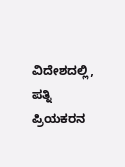ವಿದೇಶದಲ್ಲಿ, ಪತ್ನಿ ಪ್ರಿಯಕರನ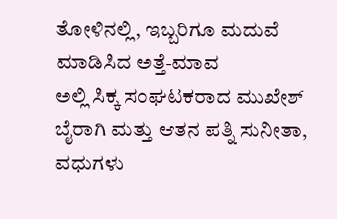ತೋಳಿನಲ್ಲಿ, ಇಬ್ಬರಿಗೂ ಮದುವೆ ಮಾಡಿಸಿದ ಅತ್ತೆ-ಮಾವ
ಅಲ್ಲಿ ಸಿಕ್ಕ ಸಂಘಟಕರಾದ ಮುಖೇಶ್ ಬೈರಾಗಿ ಮತ್ತು ಆತನ ಪತ್ನಿ ಸುನೀತಾ, ವಧುಗಳು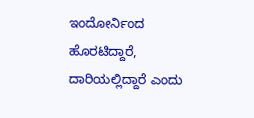ಇಂದೋರ್ನಿಂದ ಹೊರಟಿದ್ದಾರೆ, ದಾರಿಯಲ್ಲಿದ್ದಾರೆ ಎಂದು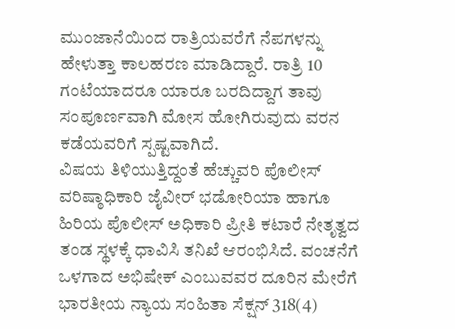ಮುಂಜಾನೆಯಿಂದ ರಾತ್ರಿಯವರೆಗೆ ನೆಪಗಳನ್ನು ಹೇಳುತ್ತಾ ಕಾಲಹರಣ ಮಾಡಿದ್ದಾರೆ. ರಾತ್ರಿ 10 ಗಂಟೆಯಾದರೂ ಯಾರೂ ಬರದಿದ್ದಾಗ ತಾವು ಸಂಪೂರ್ಣವಾಗಿ ಮೋಸ ಹೋಗಿರುವುದು ವರನ ಕಡೆಯವರಿಗೆ ಸ್ಪಷ್ಟವಾಗಿದೆ.
ವಿಷಯ ತಿಳಿಯುತ್ತಿದ್ದಂತೆ ಹೆಚ್ಚುವರಿ ಪೊಲೀಸ್ ವರಿಷ್ಠಾಧಿಕಾರಿ ಜೈವೀರ್ ಭಡೋರಿಯಾ ಹಾಗೂ ಹಿರಿಯ ಪೊಲೀಸ್ ಅಧಿಕಾರಿ ಪ್ರೀತಿ ಕಟಾರೆ ನೇತೃತ್ವದ ತಂಡ ಸ್ಥಳಕ್ಕೆ ಧಾವಿಸಿ ತನಿಖೆ ಆರಂಭಿಸಿದೆ. ವಂಚನೆಗೆ ಒಳಗಾದ ಅಭಿಷೇಕ್ ಎಂಬುವವರ ದೂರಿನ ಮೇರೆಗೆ ಭಾರತೀಯ ನ್ಯಾಯ ಸಂಹಿತಾ ಸೆಕ್ಷನ್ 318(4)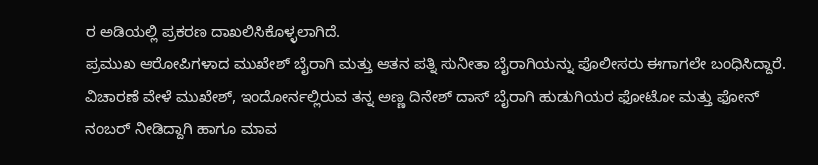ರ ಅಡಿಯಲ್ಲಿ ಪ್ರಕರಣ ದಾಖಲಿಸಿಕೊಳ್ಳಲಾಗಿದೆ.
ಪ್ರಮುಖ ಆರೋಪಿಗಳಾದ ಮುಖೇಶ್ ಬೈರಾಗಿ ಮತ್ತು ಆತನ ಪತ್ನಿ ಸುನೀತಾ ಬೈರಾಗಿಯನ್ನು ಪೊಲೀಸರು ಈಗಾಗಲೇ ಬಂಧಿಸಿದ್ದಾರೆ. ವಿಚಾರಣೆ ವೇಳೆ ಮುಖೇಶ್, ಇಂದೋರ್ನಲ್ಲಿರುವ ತನ್ನ ಅಣ್ಣ ದಿನೇಶ್ ದಾಸ್ ಬೈರಾಗಿ ಹುಡುಗಿಯರ ಫೋಟೋ ಮತ್ತು ಫೋನ್ ನಂಬರ್ ನೀಡಿದ್ದಾಗಿ ಹಾಗೂ ಮಾವ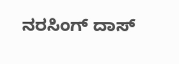ನರಸಿಂಗ್ ದಾಸ್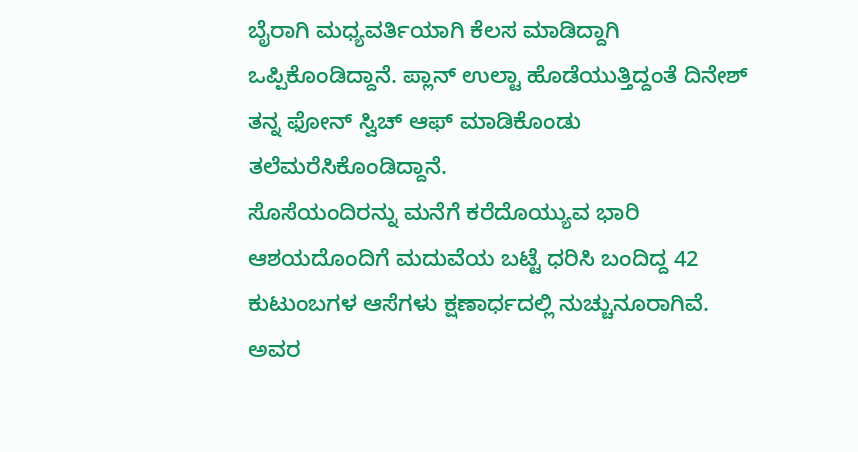ಬೈರಾಗಿ ಮಧ್ಯವರ್ತಿಯಾಗಿ ಕೆಲಸ ಮಾಡಿದ್ದಾಗಿ ಒಪ್ಪಿಕೊಂಡಿದ್ದಾನೆ. ಪ್ಲಾನ್ ಉಲ್ಟಾ ಹೊಡೆಯುತ್ತಿದ್ದಂತೆ ದಿನೇಶ್ ತನ್ನ ಫೋನ್ ಸ್ವಿಚ್ ಆಫ್ ಮಾಡಿಕೊಂಡು ತಲೆಮರೆಸಿಕೊಂಡಿದ್ದಾನೆ.
ಸೊಸೆಯಂದಿರನ್ನು ಮನೆಗೆ ಕರೆದೊಯ್ಯುವ ಭಾರಿ ಆಶಯದೊಂದಿಗೆ ಮದುವೆಯ ಬಟ್ಟೆ ಧರಿಸಿ ಬಂದಿದ್ದ 42 ಕುಟುಂಬಗಳ ಆಸೆಗಳು ಕ್ಷಣಾರ್ಧದಲ್ಲಿ ನುಚ್ಚುನೂರಾಗಿವೆ. ಅವರ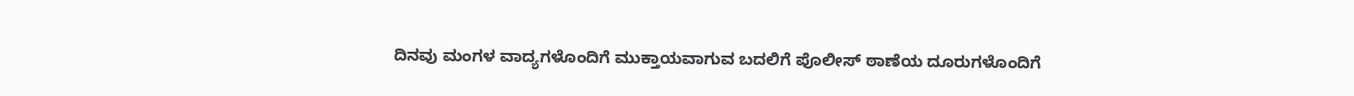ದಿನವು ಮಂಗಳ ವಾದ್ಯಗಳೊಂದಿಗೆ ಮುಕ್ತಾಯವಾಗುವ ಬದಲಿಗೆ ಪೊಲೀಸ್ ಠಾಣೆಯ ದೂರುಗಳೊಂದಿಗೆ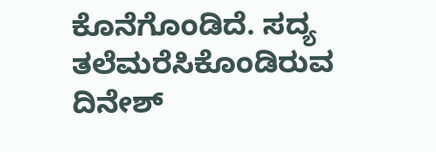ಕೊನೆಗೊಂಡಿದೆ. ಸದ್ಯ ತಲೆಮರೆಸಿಕೊಂಡಿರುವ ದಿನೇಶ್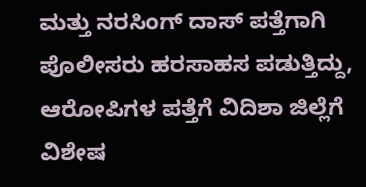ಮತ್ತು ನರಸಿಂಗ್ ದಾಸ್ ಪತ್ತೆಗಾಗಿ ಪೊಲೀಸರು ಹರಸಾಹಸ ಪಡುತ್ತಿದ್ದು, ಆರೋಪಿಗಳ ಪತ್ತೆಗೆ ವಿದಿಶಾ ಜಿಲ್ಲೆಗೆ ವಿಶೇಷ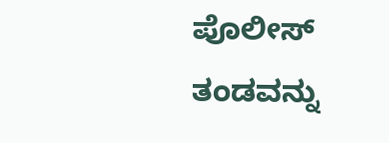ಪೊಲೀಸ್ ತಂಡವನ್ನು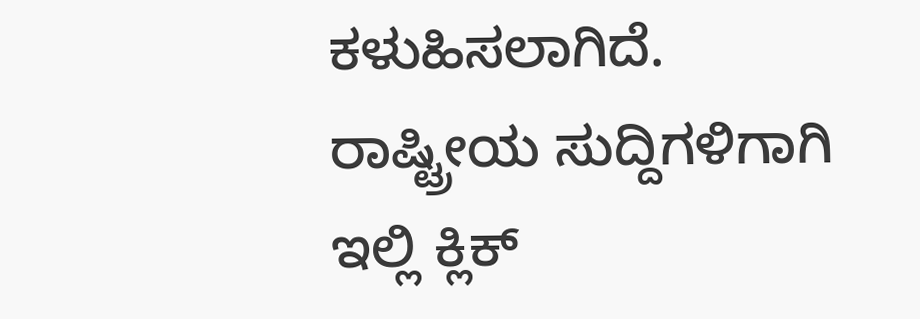ಕಳುಹಿಸಲಾಗಿದೆ.
ರಾಷ್ಟ್ರೀಯ ಸುದ್ದಿಗಳಿಗಾಗಿ ಇಲ್ಲಿ ಕ್ಲಿಕ್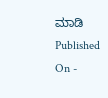ಮಾಡಿ
Published On -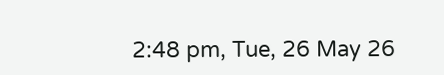2:48 pm, Tue, 26 May 26